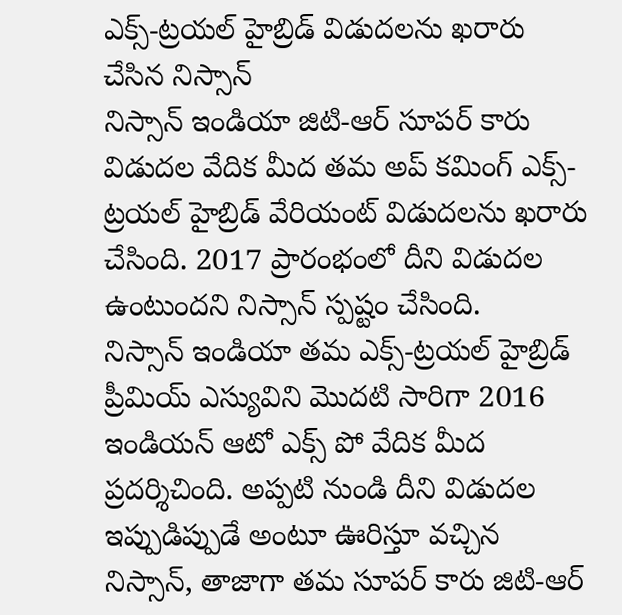ఎక్స్-ట్రయల్ హైబ్రిడ్ విడుదలను ఖరారు చేసిన నిస్సాన్
నిస్సాన్ ఇండియా జిటి-ఆర్ సూపర్ కారు విడుదల వేదిక మీద తమ అప్ కమింగ్ ఎక్స్-ట్రయల్ హైబ్రిడ్ వేరియంట్ విడుదలను ఖరారు చేసింది. 2017 ప్రారంభంలో దీని విడుదల ఉంటుందని నిస్సాన్ స్పష్టం చేసింది.
నిస్సాన్ ఇండియా తమ ఎక్స్-ట్రయల్ హైబ్రిడ్ ప్రీమియ్ ఎస్యువిని మొదటి సారిగా 2016 ఇండియన్ ఆటో ఎక్స్ పో వేదిక మీద ప్రదర్శిచింది. అప్పటి నుండి దీని విడుదల ఇప్పుడిప్పుడే అంటూ ఊరిస్తూ వచ్చిన నిస్సాన్, తాజాగా తమ సూపర్ కారు జిటి-ఆర్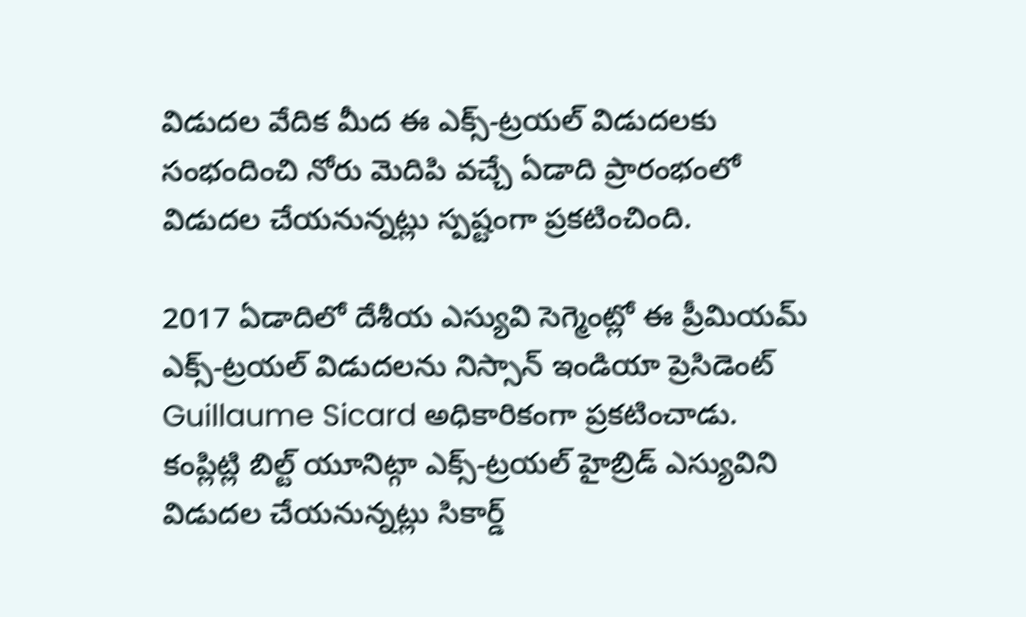విడుదల వేదిక మీద ఈ ఎక్స్-ట్రయల్ విడుదలకు సంభందించి నోరు మెదిపి వచ్చే ఏడాది ప్రారంభంలో విడుదల చేయనున్నట్లు స్పష్టంగా ప్రకటించింది.

2017 ఏడాదిలో దేశీయ ఎస్యువి సెగ్మెంట్లో ఈ ప్రీమియమ్ ఎక్స్-ట్రయల్ విడుదలను నిస్సాన్ ఇండియా ప్రెసిడెంట్ Guillaume Sicard అధికారికంగా ప్రకటించాడు. కంప్లిట్లి బిల్ట్ యూనిట్గా ఎక్స్-ట్రయల్ హైబ్రిడ్ ఎస్యువిని విడుదల చేయనున్నట్లు సికార్డ్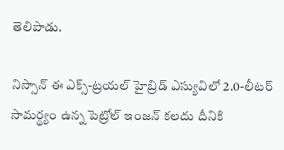తెలిపాడు.

నిస్సాన్ ఈ ఎక్స్-ట్రయల్ హైబ్రిడ్ ఎస్యువిలో 2.0-లీటర్ సామర్థ్యం ఉన్న పెట్రోల్ ఇంజన్ కలదు దీనికి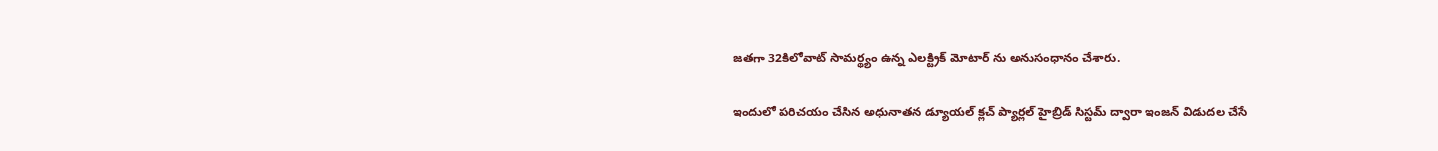జతగా 32కిలోవాట్ సామర్థ్యం ఉన్న ఎలక్ట్రిక్ మోటార్ ను అనుసంధానం చేశారు.

ఇందులో పరిచయం చేసిన అధునాతన డ్యూయల్ క్లచ్ ప్యార్లల్ హైబ్రిడ్ సిస్టమ్ ద్వారా ఇంజన్ విడుదల చేసే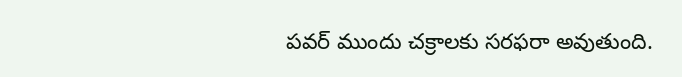పవర్ ముందు చక్రాలకు సరఫరా అవుతుంది.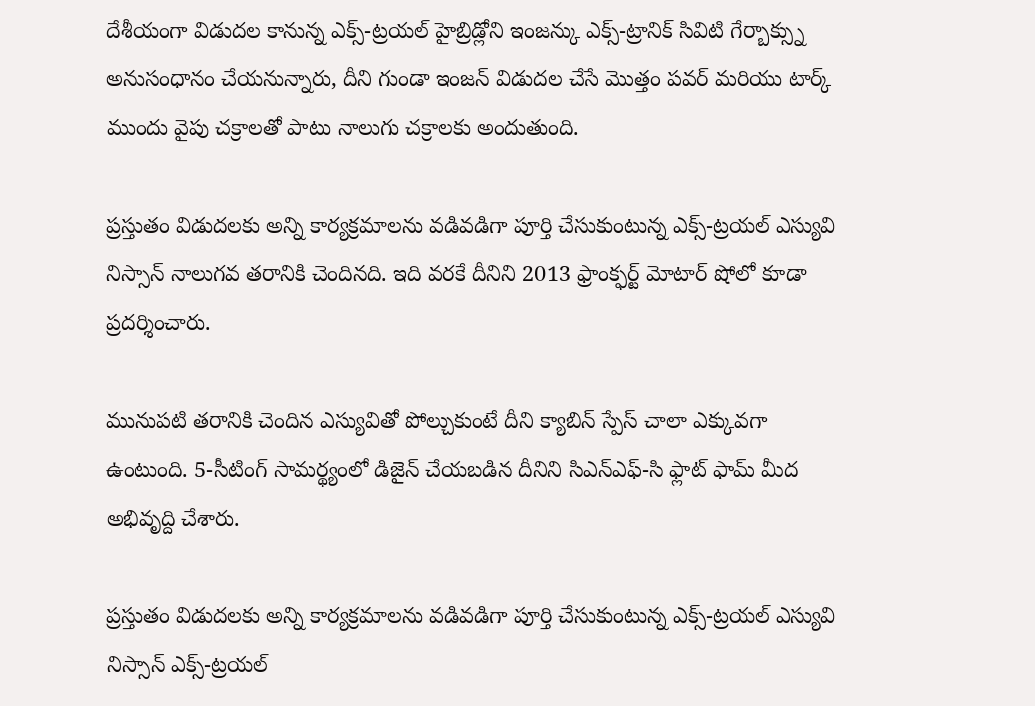దేశీయంగా విడుదల కానున్న ఎక్స్-ట్రయల్ హైబ్రిడ్లోని ఇంజన్కు ఎక్స్-ట్రానిక్ సివిటి గేర్బాక్స్ను అనుసంధానం చేయనున్నారు, దీని గుండా ఇంజన్ విడుదల చేసే మొత్తం పవర్ మరియు టార్క్ ముందు వైపు చక్రాలతో పాటు నాలుగు చక్రాలకు అందుతుంది.

ప్రస్తుతం విడుదలకు అన్ని కార్యక్రమాలను వడివడిగా పూర్తి చేసుకుంటున్న ఎక్స్-ట్రయల్ ఎస్యువి నిస్సాన్ నాలుగవ తరానికి చెందినది. ఇది వరకే దీనిని 2013 ఫ్రాంక్ఫర్ట్ మోటార్ షోలో కూడా ప్రదర్శించారు.

మునుపటి తరానికి చెందిన ఎస్యువితో పోల్చుకుంటే దీని క్యాబిన్ స్పేస్ చాలా ఎక్కువగా ఉంటుంది. 5-సీటింగ్ సామర్థ్యంలో డిజైన్ చేయబడిన దీనిని సిఎన్ఎఫ్-సి ఫ్లాట్ ఫామ్ మీద అభివృద్ది చేశారు.

ప్రస్తుతం విడుదలకు అన్ని కార్యక్రమాలను వడివడిగా పూర్తి చేసుకుంటున్న ఎక్స్-ట్రయల్ ఎస్యువి నిస్సాన్ ఎక్స్-ట్రయల్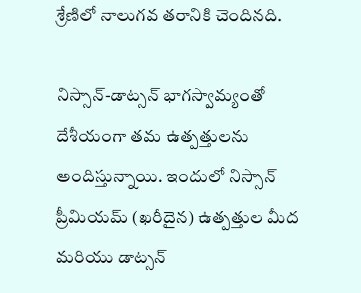శ్రేణిలో నాలుగవ తరానికి చెందినది.

నిస్సాన్-డాట్సన్ భాగస్వామ్యంతో దేశీయంగా తమ ఉత్పత్తులను అందిస్తున్నాయి. ఇందులో నిస్సాన్ ప్రీమియమ్ (ఖరీదైన) ఉత్పత్తుల మీద మరియు డాట్సన్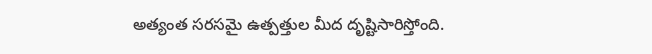అత్యంత సరసమై ఉత్పత్తుల మీద దృష్టిసారిస్తోంది.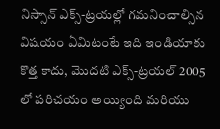నిస్సాన్ ఎక్స్-ట్రయల్లో గమనించాల్సిన విషయం ఏమిటంటే ఇది ఇండియాకు కొత్త కాదు, మొదటి ఎక్స్-ట్రయల్ 2005 లో పరిచయం అయ్యింది మరియు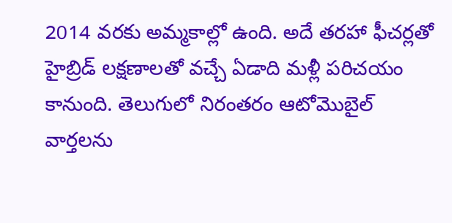2014 వరకు అమ్మకాల్లో ఉంది. అదే తరహా ఫీచర్లతో హైబ్రిడ్ లక్షణాలతో వచ్చే ఏడాది మళ్లీ పరిచయం కానుంది. తెలుగులో నిరంతరం ఆటోమొబైల్ వార్తలను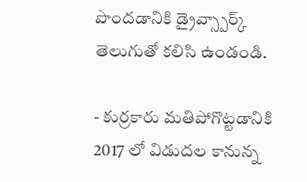పొందడానికి డ్రైవ్స్పార్క్ తెలుగుతో కలిసి ఉండండి.

- కుర్రకారు మతిపోగొట్టడానికి 2017 లో విడుదల కానున్న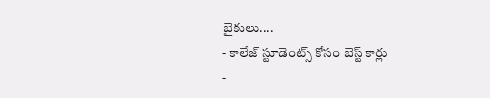బైకులు....
- కాలేజ్ స్టూడెంట్స్ కోసం బెస్ట్ కార్లు
-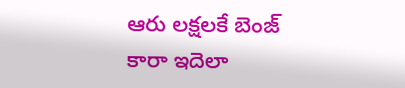ఆరు లక్షలకే బెంజ్ కారా ఇదెలా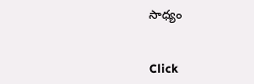సాధ్యం


Click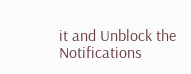it and Unblock the Notifications